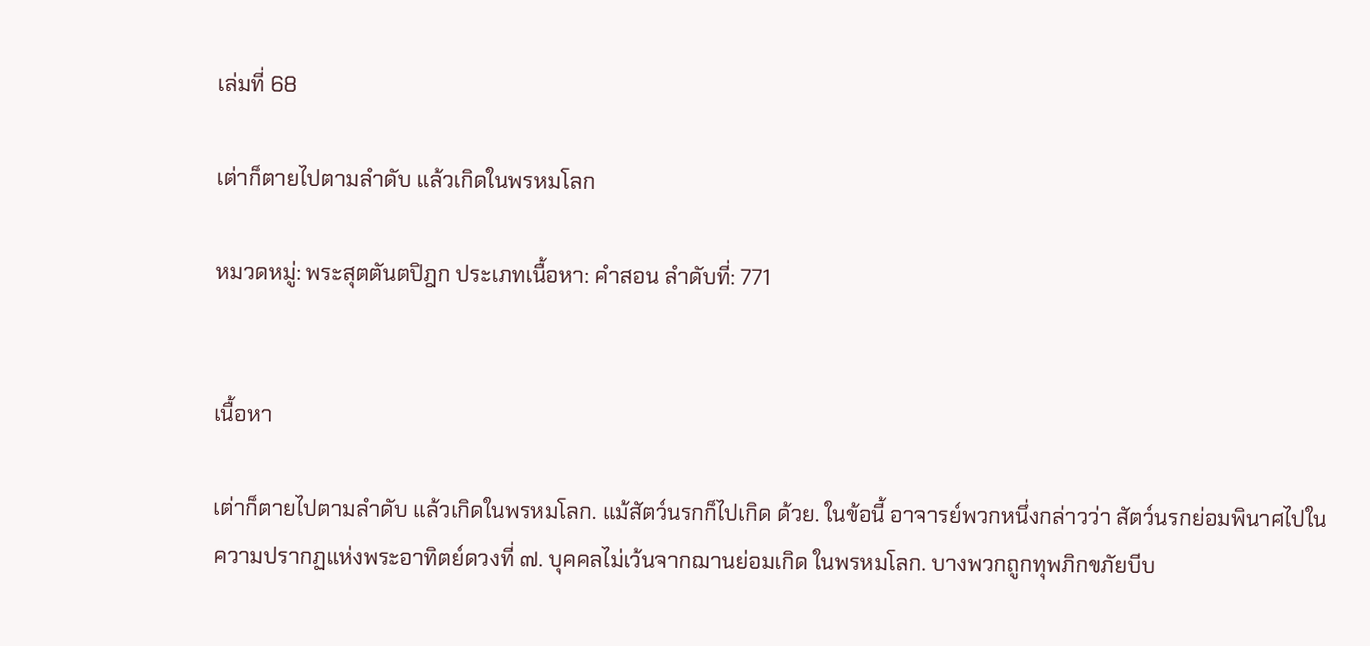เล่มที่ 68

เต่าก็ตายไปตามลำดับ แล้วเกิดในพรหมโลก

หมวดหมู่: พระสุตตันตปิฎก ประเภทเนื้อหา: คำสอน ลำดับที่: 771


เนื้อหา

เต่าก็ตายไปตามลำดับ แล้วเกิดในพรหมโลก. แม้สัตว์นรกก็ไปเกิด ด้วย. ในข้อนี้ อาจารย์พวกหนึ่งกล่าวว่า สัตว์นรกย่อมพินาศไปใน ความปรากฏแห่งพระอาทิตย์ดวงที่ ๗. บุคคลไม่เว้นจากฌานย่อมเกิด ในพรหมโลก. บางพวกถูกทุพภิกขภัยบีบ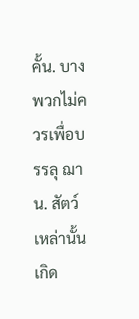คั้น. บางพวกไม่ควรเพื่อบรรลุ ฌาน. สัตว์เหล่านั้นเกิด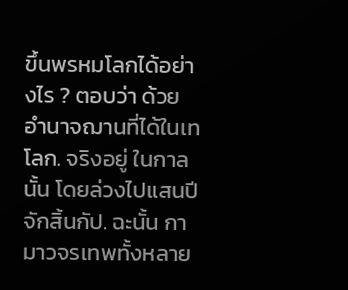ขึ้นพรหมโลกได้อย่างไร ? ตอบว่า ด้วยอำนาจฌานที่ได้ในเทโลก. จริงอยู่ ในกาลนั้น โดยล่วงไปแสนปีจักสิ้นกัป. ฉะนั้น กามาวจรเทพทั้งหลาย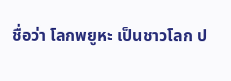ชื่อว่า โลกพยูหะ เป็นชาวโลก ป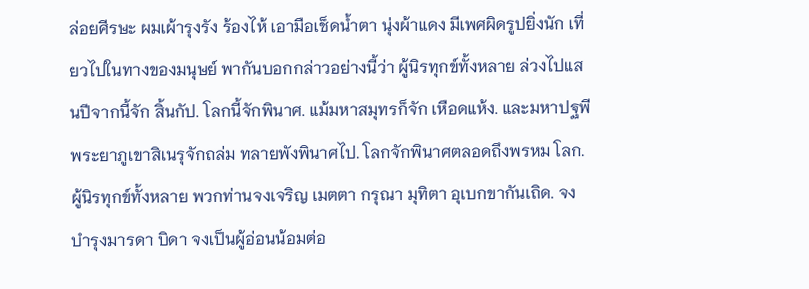ล่อยศีรษะ ผมเผ้ารุงรัง ร้องไห้ เอามือเช็ดน้ำตา นุ่งผ้าแดง มีเพศผิดรูปยิ่งนัก เที่ยวไปในทางของมนุษย์ พากันบอกกล่าวอย่างนี้ว่า ผู้นิรทุกข์ทั้งหลาย ล่วงไปแสนปีจากนี้จัก สิ้นกัป. โลกนี้จักพินาศ. แม้มหาสมุทรก็จัก เหือดแห้ง. และมหาปฐพีพระยาภูเขาสิเนรุจักถล่ม ทลายพังพินาศไป. โลกจักพินาศตลอดถึงพรหม โลก. ผู้นิรทุกข์ทั้งหลาย พวกท่านจงเจริญ เมตตา กรุณา มุทิตา อุเบกขากันเถิด. จงบำรุงมารดา บิดา จงเป็นผู้อ่อนน้อมต่อ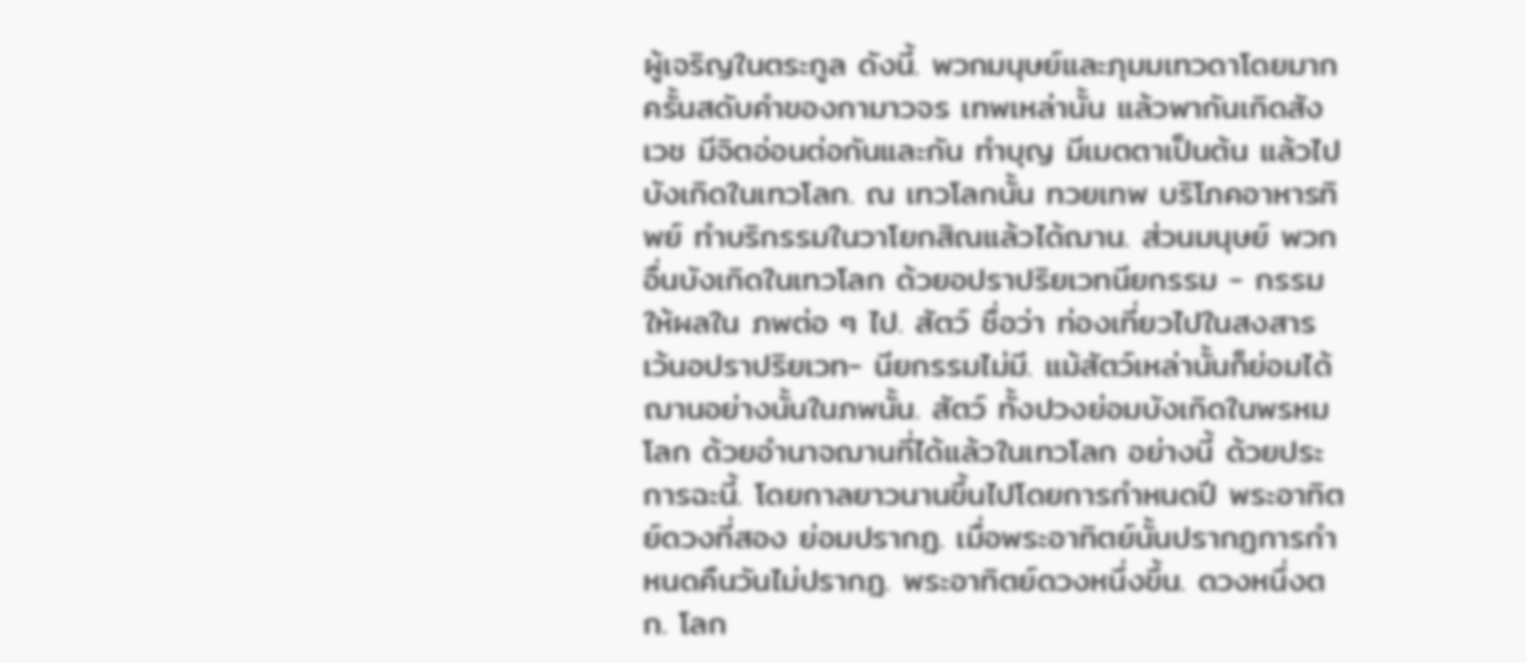ผู้เจริญในตระกูล ดังนี้. พวกมนุษย์และภุมมเทวดาโดยมาก ครั้นสดับคำของกามาวจร เทพเหล่านั้น แล้วพากันเกิดสังเวช มีจิตอ่อนต่อกันและกัน ทำบุญ มีเมตตาเป็นต้น แล้วไปบังเกิดในเทวโลก. ณ เทวโลกนั้น ทวยเทพ บริโภคอาหารทิพย์ ทำบริกรรมในวาโยกสิณแล้วได้ฌาน. ส่วนมนุษย์ พวกอื่นบังเกิดในเทวโลก ด้วยอปราปริยเวทนียกรรม - กรรมให้ผลใน ภพต่อ ๆ ไป. สัตว์ ชื่อว่า ท่องเที่ยวไปในสงสาร เว้นอปราปริยเวท- นียกรรมไม่มี. แม้สัตว์เหล่านั้นก็ย่อมได้ฌานอย่างนั้นในภพนั้น. สัตว์ ทั้งปวงย่อมบังเกิดในพรหมโลก ด้วยอำนาจฌานที่ได้แล้วในเทวโลก อย่างนี้ ด้วยประการฉะนี้. โดยกาลยาวนานขึ้นไปโดยการกำหนดปี พระอาทิตย์ดวงที่สอง ย่อมปรากฏ. เมื่อพระอาทิตย์นั้นปรากฏการกำหนดคืนวันไม่ปรากฏ. พระอาทิตย์ดวงหนึ่งขึ้น. ดวงหนึ่งตก. โลก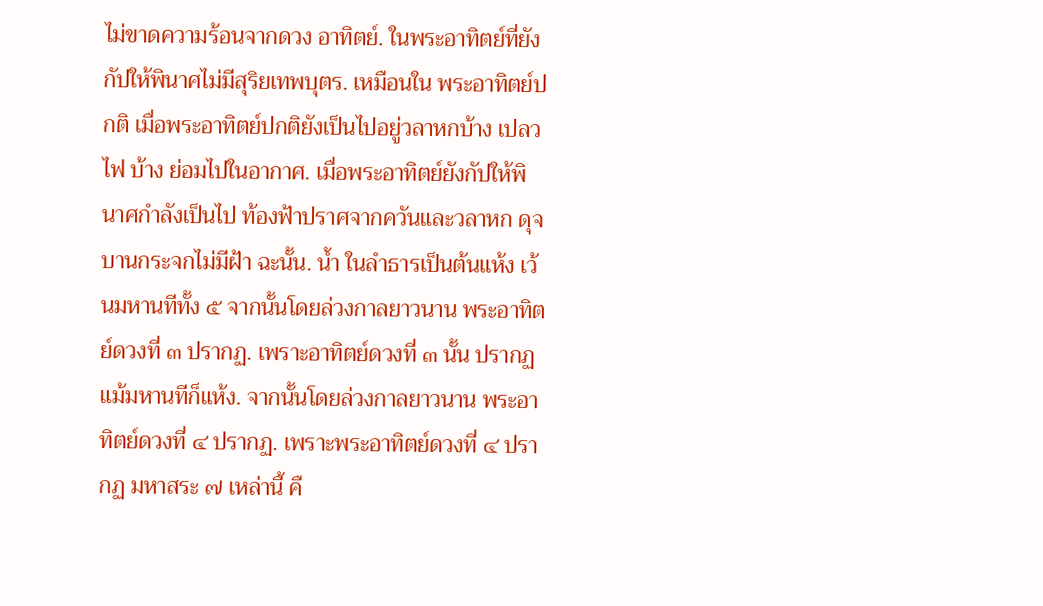ไม่ขาดความร้อนจากดวง อาทิตย์. ในพระอาทิตย์ที่ยังกัปให้พินาศไม่มีสุริยเทพบุตร. เหมือนใน พระอาทิตย์ปกติ เมื่อพระอาทิตย์ปกติยังเป็นไปอยู่วลาหกบ้าง เปลวไฟ บ้าง ย่อมไปในอากาศ. เมื่อพระอาทิตย์ยังกัปให้พินาศกำลังเป็นไป ท้องฟ้าปราศจากควันและวลาหก ดุจบานกระจกไม่มีฝ้า ฉะนั้น. น้ำ ในลำธารเป็นต้นแห้ง เว้นมหานทีทั้ง ๕ จากนั้นโดยล่วงกาลยาวนาน พระอาทิตย์ดวงที่ ๓ ปรากฏ. เพราะอาทิตย์ดวงที่ ๓ นั้น ปรากฏ แม้มหานทีก็แห้ง. จากนั้นโดยล่วงกาลยาวนาน พระอาทิตย์ดวงที่ ๔ ปรากฏ. เพราะพระอาทิตย์ดวงที่ ๔ ปรากฏ มหาสระ ๗ เหล่านี้ คื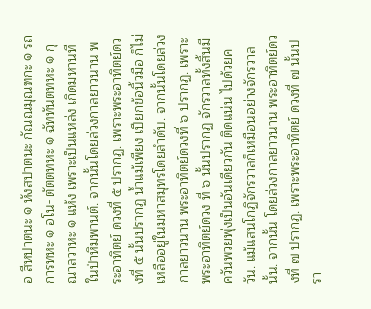อ สีหปาตนะ ๑ หังสปาตนะ กัณณมุณฑกะ ๑ รถการทหะ ๑ อโน- ตัตตทหะ ๑ ฉัททันตทหะ ๑ กุณาลวาหะ ๑ แห้ง เพราะเป็นแหล่ง เกิดมหานทีในป่าหิมพานต์. จากนั้นโดยล่วงกาลยาวนาน พระอาทิตย์ ดวงที่ ๕ ปรากฏ. เพราะพระอาทิตย์ดวงที่ ๕ นั้นปรากฏ น้ำแม้เพียง เปียกข้อนิ้วมือ ก็ไม่เหลืออยู่ในมหาสมุทรโดยลำดับ. จากนั้นโดยล่วง กาลยาวนาน พระอาทิตย์ดวงที่ ๖ ปรากฏ. เพราะพระอาทิตย์ดวง ที่ ๖ นั้นปรากฏ จักรวาลทั้งสิ้นมีควันพวยพุ่งเป็นอันเดียวกัน ติดแน่น ไปด้วยควัน. แม้แสนโกฏิจักรวาลก็เหมือนอย่างจักรวาลนั้น. จากนั้น โดยล่วงกาลยาวนาน พระอาทิตย์ดวงที่ ๗ ปรากฏ. เพราะพระอาทิตย์ ดวงที่ ๗ นั้นปรา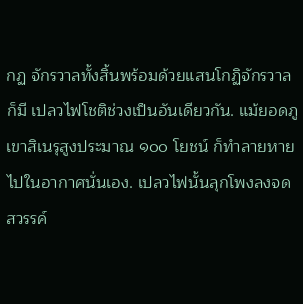กฏ จักรวาลทั้งสิ้นพร้อมด้วยแสนโกฏิจักรวาล ก็มี เปลวไฟโชติช่วงเป็นอันเดียวกัน. แม้ยอดภูเขาสิเนรุสูงประมาณ ๑๐๐ โยชน์ ก็ทำลายหายไปในอากาศนั่นเอง. เปลวไฟนั้นลุกโพงลงจดสวรรค์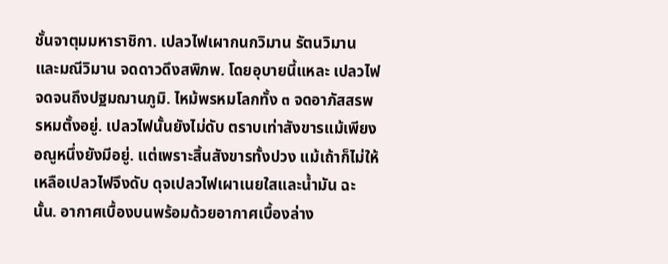ชั้นจาตุมมหาราชิกา. เปลวไฟเผากนกวิมาน รัตนวิมาน และมณีวิมาน จดดาวดึงสพิภพ. โดยอุบายนี้แหละ เปลวไฟจดจนถึงปฐมฌานภูมิ. ไหม้พรหมโลกทั้ง ๓ จดอาภัสสรพรหมตั้งอยู่. เปลวไฟนั้นยังไม่ดับ ตราบเท่าสังขารแม้เพียงอณูหนึ่งยังมีอยู่. แต่เพราะสิ้นสังขารทั้งปวง แม้เถ้าก็ไม่ให้เหลือเปลวไฟจึงดับ ดุจเปลวไฟเผาเนยใสและน้ำมัน ฉะนั้น. อากาศเบื้องบนพร้อมด้วยอากาศเบื้องล่าง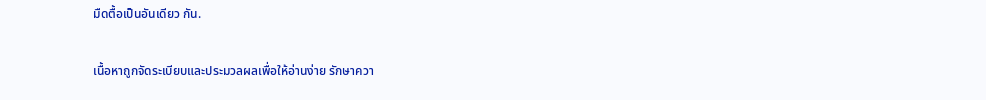มืดตื้อเป็นอันเดียว กัน.


เนื้อหาถูกจัดระเบียบและประมวลผลเพื่อให้อ่านง่าย รักษาควา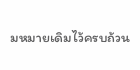มหมายเดิมไว้ครบถ้วน